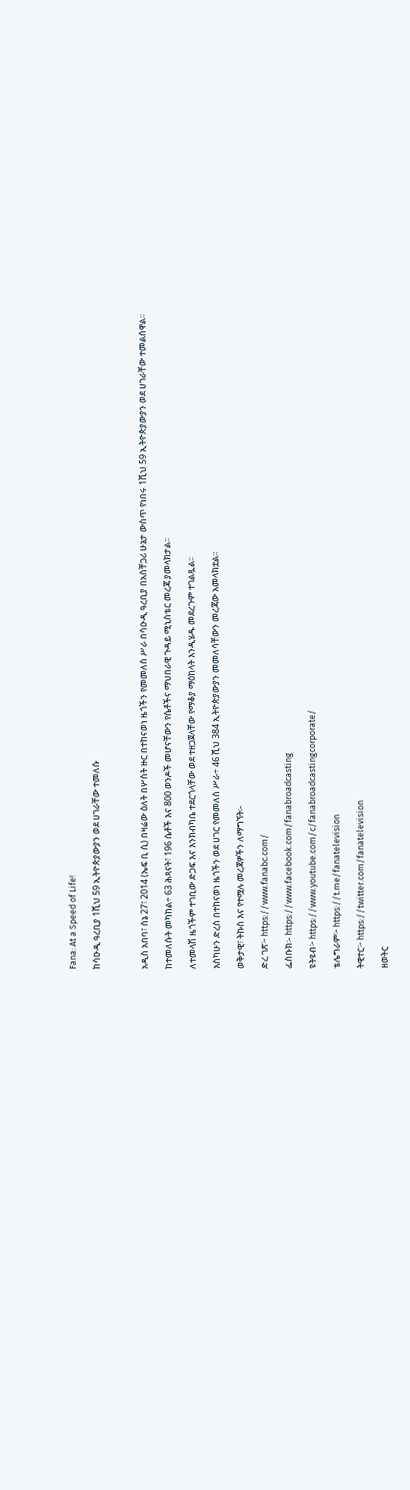Fana: At a Speed of Life!

ከሳዑዲ ዓረቢያ 1ሺህ 59 ኢትዮጵያውያን ወደ ሀገራቸው ተመለሱ



አዲስ አበባ፣ ሰኔ 27፣ 2014 (ኤፍ ቢ ሲ) በዛሬው ዕለት በሦስት ዙር በተከናወነ ዜጎችን የመመለስ ሥራ በሳዑዲ ዓረቢያ በአስቸጋሪ ሁኔታ ውስጥ የነበሩ 1ሺህ 59 ኢትዮጵያውያን ወደ ሀገራቸው ተመልሰዋል፡፡

ከተመለሱት መካከል÷ 63 ሕጻናት፣ 196 ሴቶች እና 800 ወንዶች መሆናቸውን የሴቶችና ማህበራዊ ጉዳይ ሚኒስቴር መረጃ ያመላክታል፡፡

ለተመላሽ ዜጎችም ተገቢው ድጋፍ እና እንክብካቤ ተደርጎላቸው ወደ ተዘጋጀላቸው የማቆያ ማዕከላት እንዲሄዱ መደረጉም ተገልጿል፡፡

እስካሁን ድረስ በተከናወነ ዜጎችን ወደ ሀገር የመመለስ ሥራ÷ 46 ሺህ 384 ኢትዮጵያውያን መመለሳቸውን መረጃው አመላክቷል፡፡

ወቅታዊ፣ ትኩስ እና የተሟሉ መረጃዎችን ለማግኘት፡-

ድረ ገጽ፦ https://www.fanabc.com/

ፌስቡክ፡- https://www.facebook.com/fanabroadcasting

ዩትዩብ፦ https://www.youtube.com/c/fanabroadcastingcorporate/

ቴሌግራም፦ https://t.me/fanatelevision

ትዊተር፦ https://twitter.com/fanatelevision

ዘወትር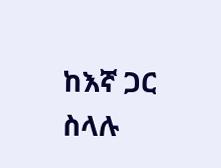ከእኛ ጋር ስላሉ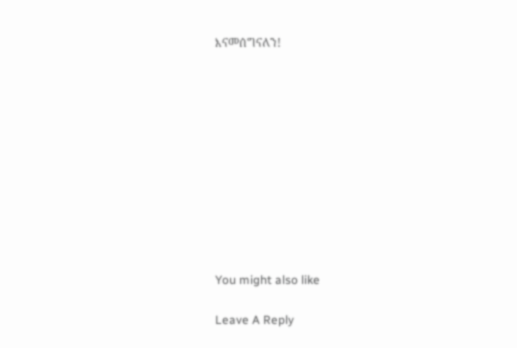እናመሰግናለን!











You might also like

Leave A Reply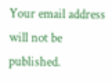Your email address will not be published.